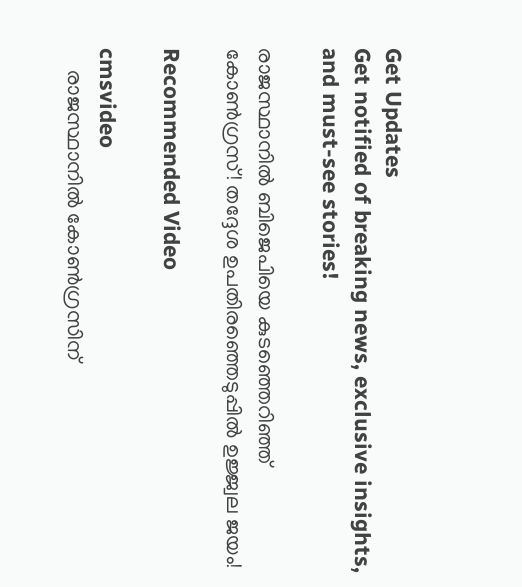Get Updates
Get notified of breaking news, exclusive insights, and must-see stories!

രാജസ്ഥാനിൽ ബിജെപിയെ കുടഞ്ഞെറിഞ്ഞ് കോൺഗ്രസ്! തദ്ദേശ ഉപതിരഞ്ഞെടുപ്പിൽ ഉജ്ജ്വല ജയം!

Recommended Video

cmsvideo
    രാജസ്ഥാനില്‍ കോണ്‍ഗ്രസിന്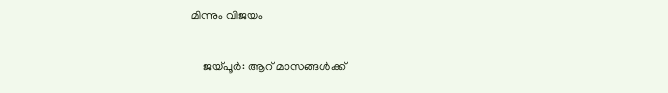മിന്നും വിജയം

    ജയ്പൂര്‍: ആറ് മാസങ്ങള്‍ക്ക്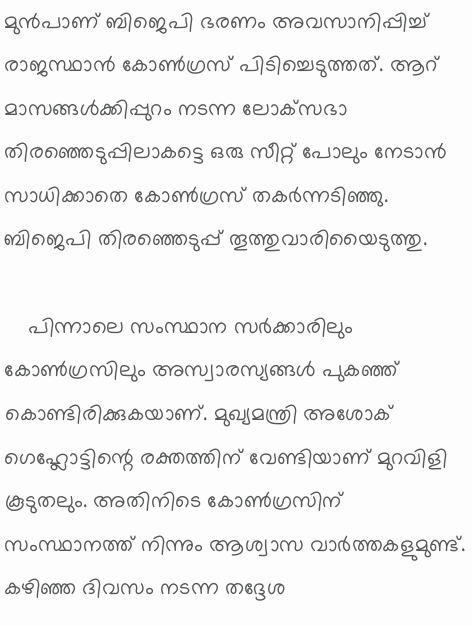മുന്‍പാണ് ബിജെപി ഭരണം അവസാനിപ്പിച്ച് രാജസ്ഥാന്‍ കോണ്‍ഗ്രസ് പിടിച്ചെടുത്തത്. ആറ് മാസങ്ങള്‍ക്കിപ്പുറം നടന്ന ലോക്‌സഭാ തിരഞ്ഞെടുപ്പിലാകട്ടെ ഒരു സീറ്റ് പോലും നേടാന്‍ സാധിക്കാതെ കോണ്‍ഗ്രസ് തകര്‍ന്നടിഞ്ഞു. ബിജെപി തിരഞ്ഞെടുപ്പ് തൂത്തുവാരിയൈടുത്തു.

    പിന്നാലെ സംസ്ഥാന സര്‍ക്കാരിലും കോണ്‍ഗ്രസിലും അസ്വാരസ്യങ്ങള്‍ പുകഞ്ഞ് കൊണ്ടിരിക്കുകയാണ്. മുഖ്യമന്ത്രി അശോക് ഗെഹ്ലോട്ടിന്റെ രക്തത്തിന് വേണ്ടിയാണ് മുറവിളി കൂടുതലും. അതിനിടെ കോണ്‍ഗ്രസിന് സംസ്ഥാനത്ത് നിന്നും ആശ്വാസ വാര്‍ത്തകളുമുണ്ട്. കഴിഞ്ഞ ദിവസം നടന്ന തദ്ദേശ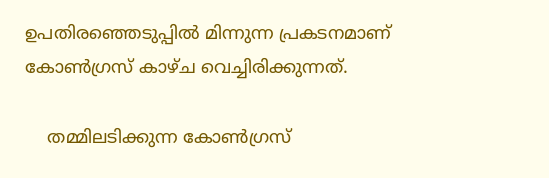ഉപതിരഞ്ഞെടുപ്പില്‍ മിന്നുന്ന പ്രകടനമാണ് കോണ്‍ഗ്രസ് കാഴ്ച വെച്ചിരിക്കുന്നത്.

    തമ്മിലടിക്കുന്ന കോൺഗ്രസ്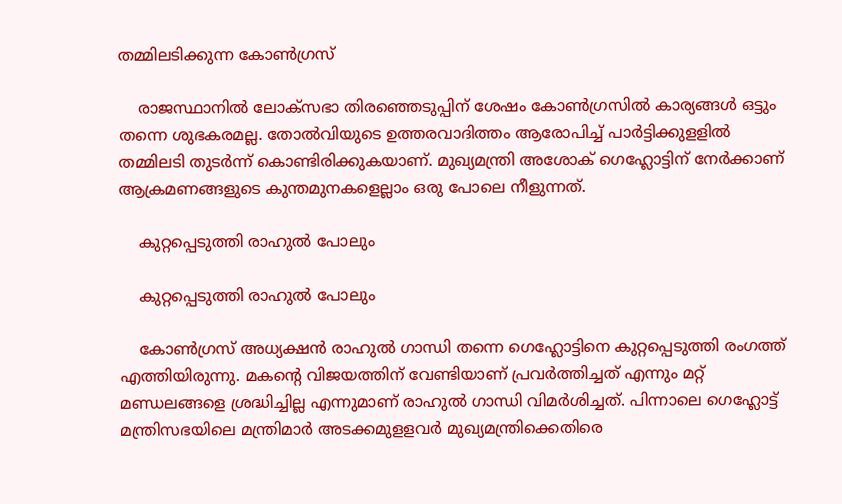തമ്മിലടിക്കുന്ന കോൺഗ്രസ്

    രാജസ്ഥാനില്‍ ലോക്‌സഭാ തിരഞ്ഞെടുപ്പിന് ശേഷം കോണ്‍ഗ്രസില്‍ കാര്യങ്ങള്‍ ഒട്ടും തന്നെ ശുഭകരമല്ല. തോല്‍വിയുടെ ഉത്തരവാദിത്തം ആരോപിച്ച് പാര്‍ട്ടിക്കുളളില്‍ തമ്മിലടി തുടര്‍ന്ന് കൊണ്ടിരിക്കുകയാണ്. മുഖ്യമന്ത്രി അശോക് ഗെഹ്ലോട്ടിന് നേര്‍ക്കാണ് ആക്രമണങ്ങളുടെ കുന്തമുനകളെല്ലാം ഒരു പോലെ നീളുന്നത്.

    കുറ്റപ്പെടുത്തി രാഹുൽ പോലും

    കുറ്റപ്പെടുത്തി രാഹുൽ പോലും

    കോണ്‍ഗ്രസ് അധ്യക്ഷന്‍ രാഹുല്‍ ഗാന്ധി തന്നെ ഗെഹ്ലോട്ടിനെ കുറ്റപ്പെടുത്തി രംഗത്ത് എത്തിയിരുന്നു. മകന്റെ വിജയത്തിന് വേണ്ടിയാണ് പ്രവര്‍ത്തിച്ചത് എന്നും മറ്റ് മണ്ഡലങ്ങളെ ശ്രദ്ധിച്ചില്ല എന്നുമാണ് രാഹുല്‍ ഗാന്ധി വിമര്‍ശിച്ചത്. പിന്നാലെ ഗെഹ്ലോട്ട് മന്ത്രിസഭയിലെ മന്ത്രിമാര്‍ അടക്കമുളളവര്‍ മുഖ്യമന്ത്രിക്കെതിരെ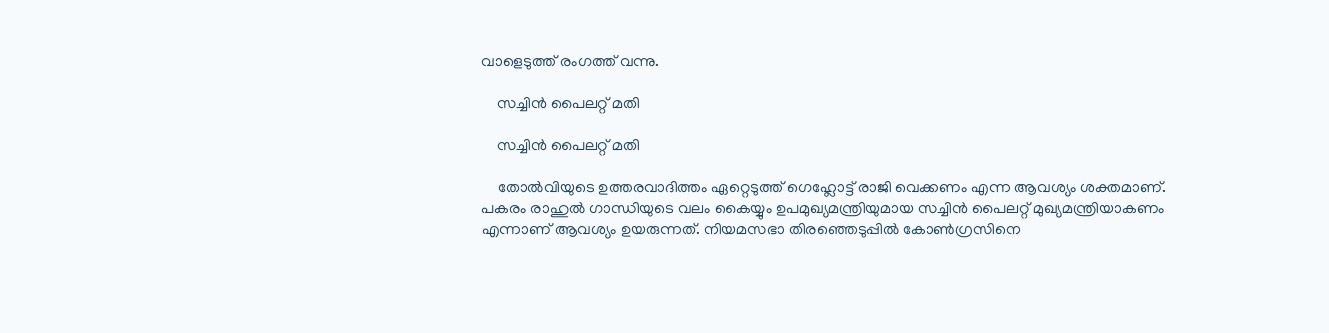വാളെടുത്ത് രംഗത്ത് വന്നു.

    സച്ചിൻ പൈലറ്റ് മതി

    സച്ചിൻ പൈലറ്റ് മതി

    തോല്‍വിയുടെ ഉത്തരവാദിത്തം ഏറ്റെടുത്ത് ഗെഹ്ലോട്ട് രാജി വെക്കണം എന്ന ആവശ്യം ശക്തമാണ്. പകരം രാഹുല്‍ ഗാന്ധിയുടെ വലം കൈയ്യും ഉപമുഖ്യമന്ത്രിയുമായ സച്ചിന്‍ പൈലറ്റ് മുഖ്യമന്ത്രിയാകണം എന്നാണ് ആവശ്യം ഉയരുന്നത്. നിയമസഭാ തിരഞ്ഞെടുപ്പില്‍ കോണ്‍ഗ്രസിനെ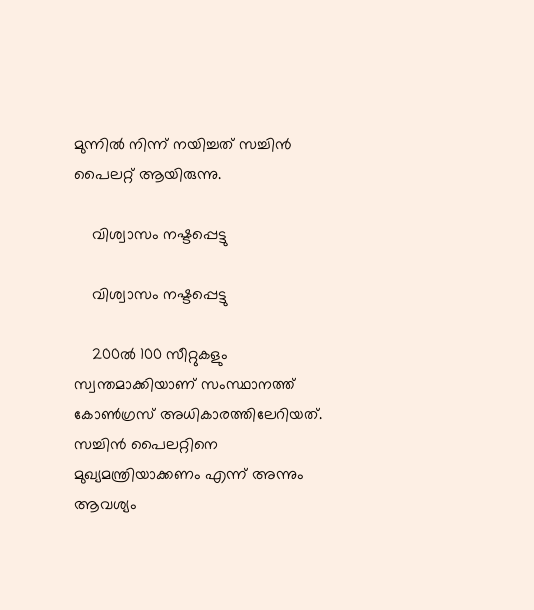മുന്നില്‍ നിന്ന് നയിച്ചത് സച്ചിന്‍ പൈലറ്റ് ആയിരുന്നു.

    വിശ്വാസം നഷ്ടപ്പെട്ടു

    വിശ്വാസം നഷ്ടപ്പെട്ടു

    200ല്‍ 100 സീറ്റുകളും സ്വന്തമാക്കിയാണ് സംസ്ഥാനത്ത് കോണ്‍ഗ്രസ് അധികാരത്തിലേറിയത്. സച്ചിന്‍ പൈലറ്റിനെ മുഖ്യമന്ത്രിയാക്കണം എന്ന് അന്നും ആവശ്യം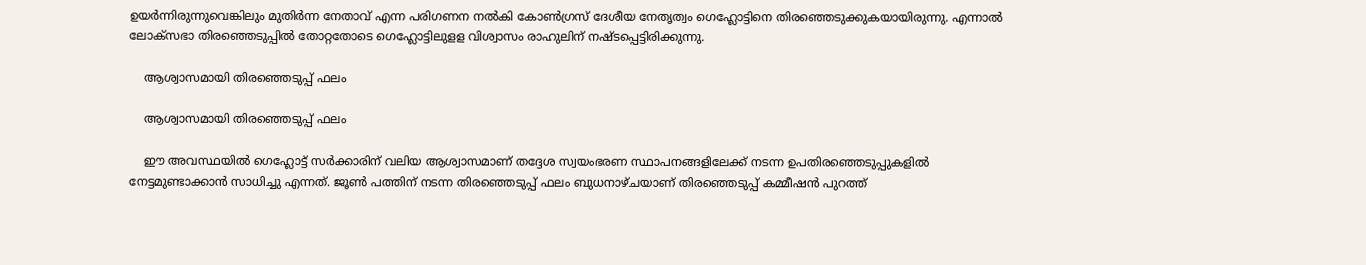ഉയര്‍ന്നിരുന്നുവെങ്കിലും മുതിര്‍ന്ന നേതാവ് എന്ന പരിഗണന നല്‍കി കോണ്‍ഗ്രസ് ദേശീയ നേതൃത്വം ഗെഹ്ലോട്ടിനെ തിരഞ്ഞെടുക്കുകയായിരുന്നു. എന്നാല്‍ ലോക്‌സഭാ തിരഞ്ഞെടുപ്പില്‍ തോറ്റതോടെ ഗെഹ്ലോട്ടിലുളള വിശ്വാസം രാഹുലിന് നഷ്ടപ്പെട്ടിരിക്കുന്നു.

    ആശ്വാസമായി തിരഞ്ഞെടുപ്പ് ഫലം

    ആശ്വാസമായി തിരഞ്ഞെടുപ്പ് ഫലം

    ഈ അവസ്ഥയില്‍ ഗെഹ്ലോട്ട് സര്‍ക്കാരിന് വലിയ ആശ്വാസമാണ് തദ്ദേശ സ്വയംഭരണ സ്ഥാപനങ്ങളിലേക്ക് നടന്ന ഉപതിരഞ്ഞെടുപ്പുകളില്‍ നേട്ടമുണ്ടാക്കാന്‍ സാധിച്ചു എന്നത്. ജൂണ്‍ പത്തിന് നടന്ന തിരഞ്ഞെടുപ്പ് ഫലം ബുധനാഴ്ചയാണ് തിരഞ്ഞെടുപ്പ് കമ്മീഷന്‍ പുറത്ത്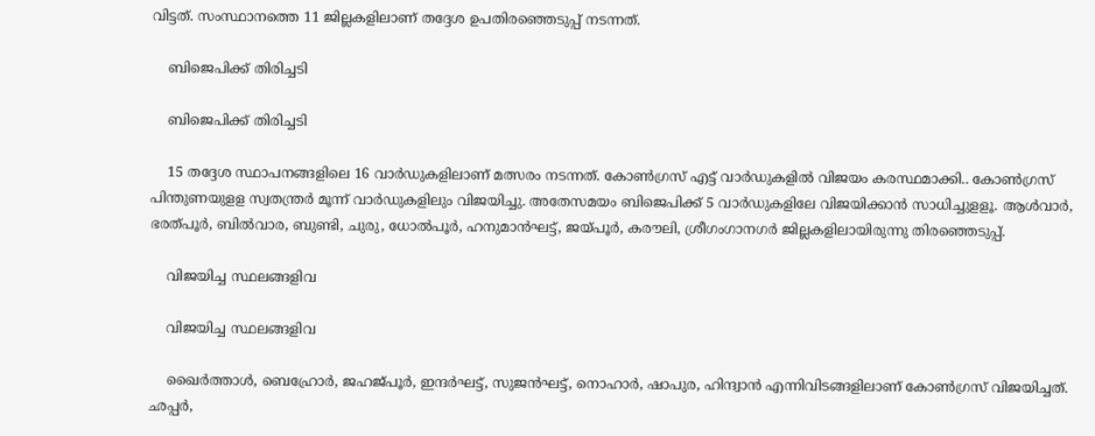വിട്ടത്. സംസ്ഥാനത്തെ 11 ജില്ലകളിലാണ് തദ്ദേശ ഉപതിരഞ്ഞെടുപ്പ് നടന്നത്.

    ബിജെപിക്ക് തിരിച്ചടി

    ബിജെപിക്ക് തിരിച്ചടി

    15 തദ്ദേശ സ്ഥാപനങ്ങളിലെ 16 വാര്‍ഡുകളിലാണ് മത്സരം നടന്നത്. കോണ്‍ഗ്രസ് എട്ട് വാര്‍ഡുകളില്‍ വിജയം കരസ്ഥമാക്കി.. കോണ്‍ഗ്രസ് പിന്തുണയുളള സ്വതന്ത്രര്‍ മൂന്ന് വാര്‍ഡുകളിലും വിജയിച്ചു. അതേസമയം ബിജെപിക്ക് 5 വാര്‍ഡുകളിലേ വിജയിക്കാന്‍ സാധിച്ചുളളൂ. ആള്‍വാര്‍, ഭരത്പൂര്‍, ബില്‍വാര, ബുണ്ടി, ചുരു, ധോല്‍പൂര്‍, ഹനുമാന്‍ഘട്ട്, ജയ്പൂര്‍, കരൗലി, ശ്രീഗംഗാനഗര്‍ ജില്ലകളിലായിരുന്നു തിരഞ്ഞെടുപ്പ്.

    വിജയിച്ച സ്ഥലങ്ങളിവ

    വിജയിച്ച സ്ഥലങ്ങളിവ

    ഖൈര്‍ത്താള്‍, ബെഹ്രോര്‍, ജഹജ്പൂര്‍, ഇന്ദര്‍ഘട്ട്, സുജന്‍ഘട്ട്, നൊഹാര്‍, ഷാപുര, ഹിന്ദ്വാന്‍ എന്നിവിടങ്ങളിലാണ് കോണ്‍ഗ്രസ് വിജയിച്ചത്. ഛപ്പര്‍,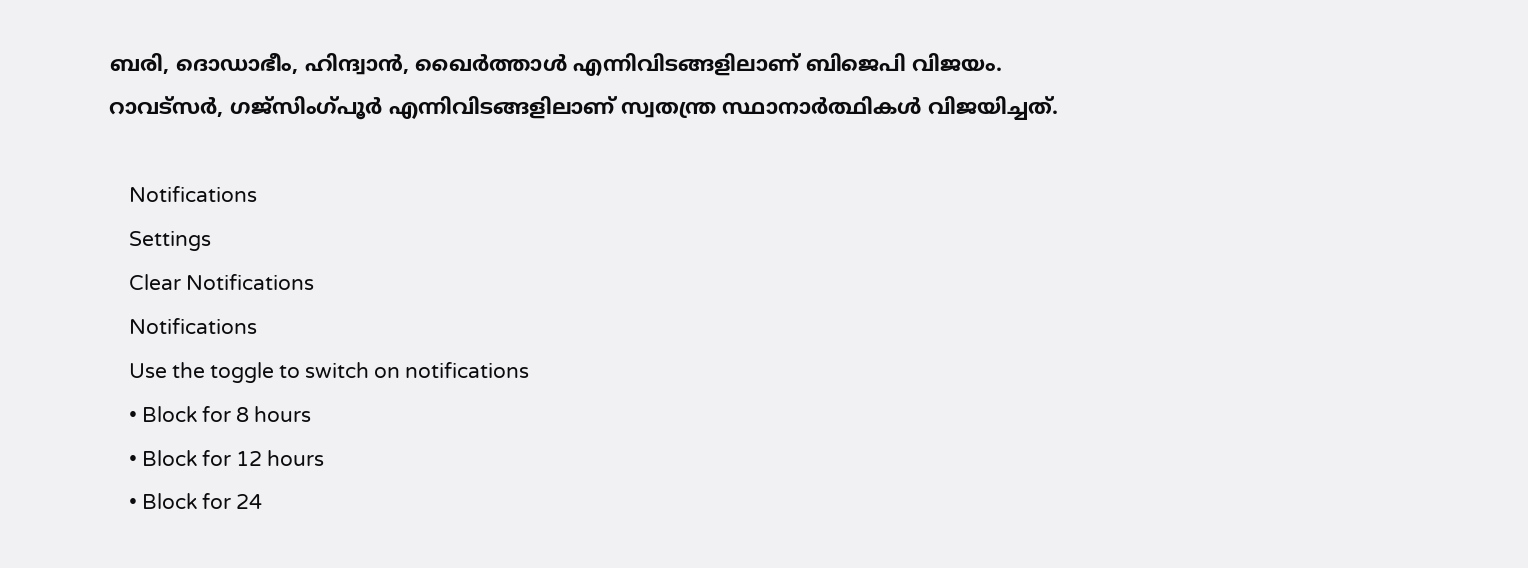ബരി, ദൊഡാഭീം, ഹിന്ദ്വാന്‍, ഖൈര്‍ത്താള്‍ എന്നിവിടങ്ങളിലാണ് ബിജെപി വിജയം. റാവട്‌സര്‍, ഗജ്‌സിംഗ്പൂര്‍ എന്നിവിടങ്ങളിലാണ് സ്വതന്ത്ര സ്ഥാനാര്‍ത്ഥികള്‍ വിജയിച്ചത്.

    Notifications
    Settings
    Clear Notifications
    Notifications
    Use the toggle to switch on notifications
    • Block for 8 hours
    • Block for 12 hours
    • Block for 24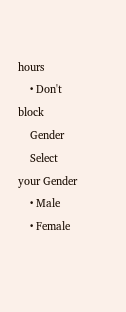hours
    • Don't block
    Gender
    Select your Gender
    • Male
    • Female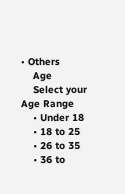• Others
    Age
    Select your Age Range
    • Under 18
    • 18 to 25
    • 26 to 35
    • 36 to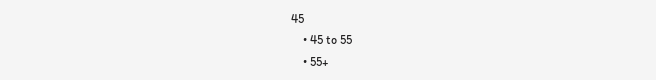45
    • 45 to 55
    • 55+